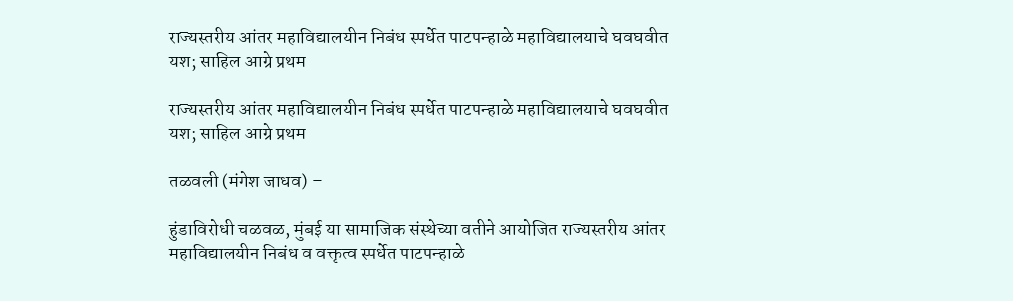राज्यस्तरीय आंतर महाविद्यालयीन निबंध स्पर्धेत पाटपन्हाळे महाविद्यालयाचे घवघवीत यश; साहिल आग्रे प्रथम

राज्यस्तरीय आंतर महाविद्यालयीन निबंध स्पर्धेत पाटपन्हाळे महाविद्यालयाचे घवघवीत यश; साहिल आग्रे प्रथम

तळवली (मंगेश जाधव) –

हुंडाविरोधी चळवळ, मुंबई या सामाजिक संस्थेच्या वतीने आयोजित राज्यस्तरीय आंतर महाविद्यालयीन निबंध व वक्तृत्व स्पर्धेत पाटपन्हाळे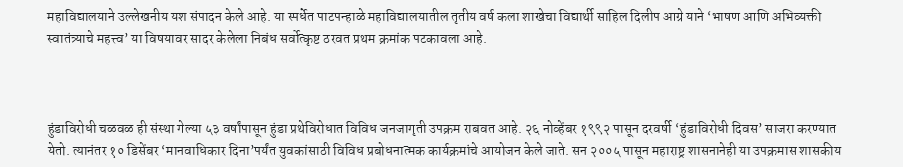महाविद्यालयाने उल्लेखनीय यश संपादन केले आहे. या स्पर्धेत पाटपन्हाळे महाविद्यालयातील तृतीय वर्ष कला शाखेचा विद्यार्थी साहिल दिलीप आग्रे याने ‘भाषण आणि अभिव्यक्ती स्वातंत्र्याचे महत्त्व’ या विषयावर सादर केलेला निबंध सर्वोत्कृष्ट ठरवत प्रथम क्रमांक पटकावला आहे.



हुंडाविरोधी चळवळ ही संस्था गेल्या ५३ वर्षांपासून हुंडा प्रथेविरोधात विविध जनजागृती उपक्रम राबवत आहे. २६ नोव्हेंबर १९९२ पासून दरवर्षी ‘हुंडाविरोधी दिवस’ साजरा करण्यात येतो. त्यानंतर १० डिसेंबर ‘मानवाधिकार दिना’पर्यंत युवकांसाठी विविध प्रबोधनात्मक कार्यक्रमांचे आयोजन केले जाते. सन २००५ पासून महाराष्ट्र शासनानेही या उपक्रमास शासकीय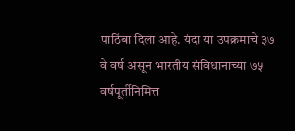पाठिंबा दिला आहे. यंदा या उपक्रमाचे ३७ वे वर्ष असून भारतीय संविधानाच्या ७५ वर्षपूर्तीनिमित्त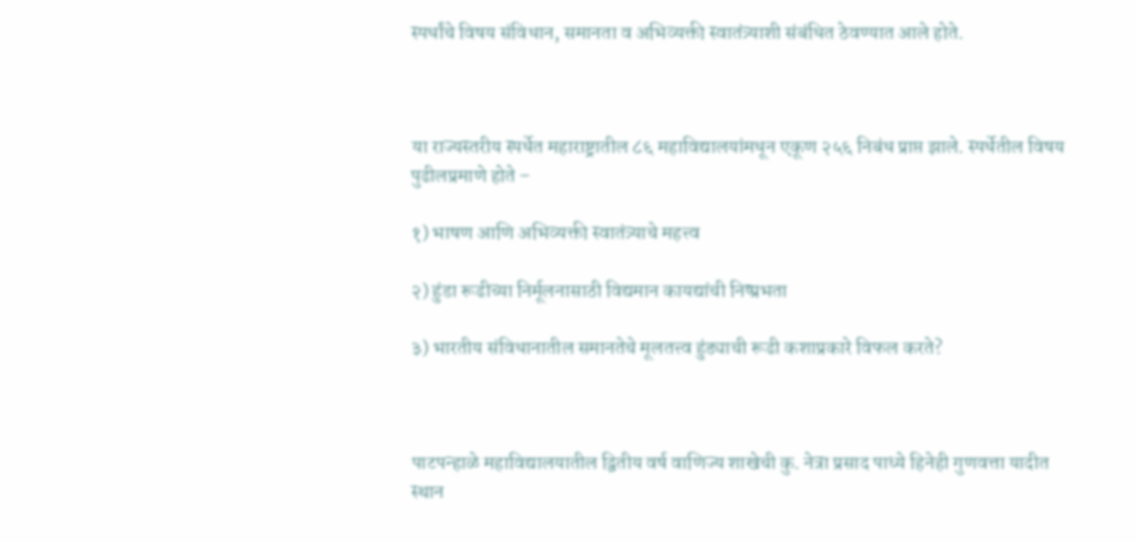स्पर्धांचे विषय संविधान, समानता व अभिव्यक्ती स्वातंत्र्याशी संबंधित ठेवण्यात आले होते.



या राज्यस्तरीय स्पर्धेत महाराष्ट्रातील ८६ महाविद्यालयांमधून एकूण २५६ निबंध प्राप्त झाले. स्पर्धेतील विषय पुढीलप्रमाणे होते –

१) भाषण आणि अभिव्यक्ती स्वातंत्र्याचे महत्त्व

२) हुंडा रूढीच्या निर्मूलनासाठी विद्यमान कायद्यांची निष्प्रभता

३) भारतीय संविधानातील समानतेचे मूलतत्त्व हुंड्याची रूढी कशाप्रकारे विफल करते?



पाटपन्हाळे महाविद्यालयातील द्वितीय वर्ष वाणिज्य शाखेची कु. नेत्रा प्रसाद पाध्ये हिनेही गुणवत्ता यादीत स्थान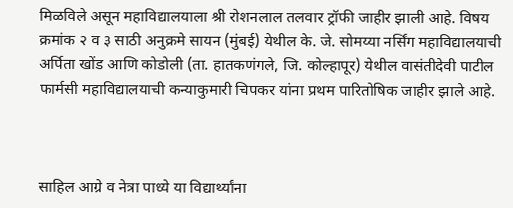मिळविले असून महाविद्यालयाला श्री रोशनलाल तलवार ट्रॉफी जाहीर झाली आहे. विषय क्रमांक २ व ३ साठी अनुक्रमे सायन (मुंबई) येथील के. जे. सोमय्या नर्सिंग महाविद्यालयाची अर्पिता खोंड आणि कोडोली (ता. हातकणंगले, जि. कोल्हापूर) येथील वासंतीदेवी पाटील फार्मसी महाविद्यालयाची कन्याकुमारी चिपकर यांना प्रथम पारितोषिक जाहीर झाले आहे.



साहिल आग्रे व नेत्रा पाध्ये या विद्यार्थ्यांना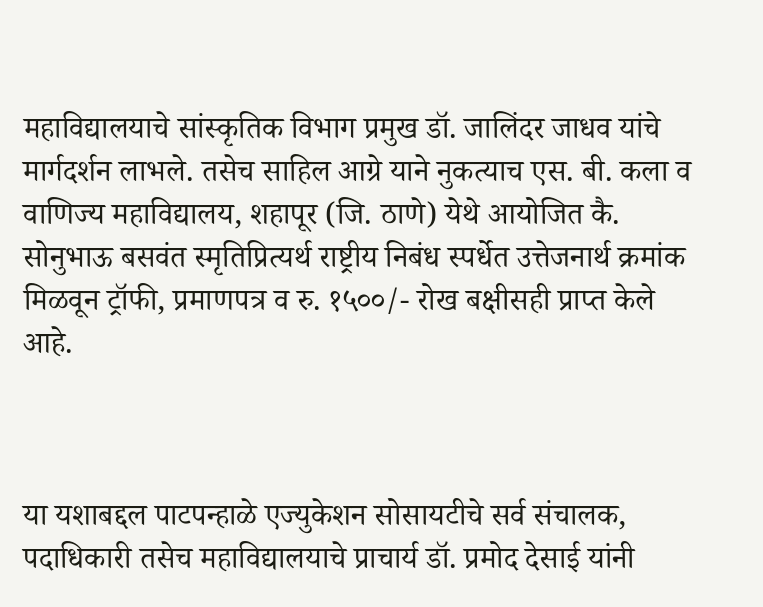महाविद्यालयाचे सांस्कृतिक विभाग प्रमुख डॉ. जालिंदर जाधव यांचे मार्गदर्शन लाभले. तसेच साहिल आग्रे याने नुकत्याच एस. बी. कला व वाणिज्य महाविद्यालय, शहापूर (जि. ठाणे) येथे आयोजित कै. सोनुभाऊ बसवंत स्मृतिप्रित्यर्थ राष्ट्रीय निबंध स्पर्धेत उत्तेजनार्थ क्रमांक मिळवून ट्रॉफी, प्रमाणपत्र व रु. १५००/- रोख बक्षीसही प्राप्त केले आहे.



या यशाबद्दल पाटपन्हाळे एज्युकेशन सोसायटीचे सर्व संचालक, पदाधिकारी तसेच महाविद्यालयाचे प्राचार्य डॉ. प्रमोद देसाई यांनी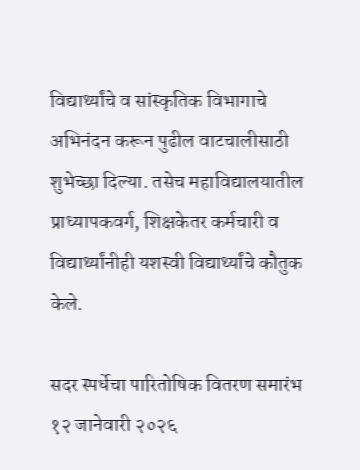विद्यार्थ्यांचे व सांस्कृतिक विभागाचे अभिनंदन करून पुढील वाटचालीसाठी शुभेच्छा दिल्या. तसेच महाविद्यालयातील प्राध्यापकवर्ग, शिक्षकेतर कर्मचारी व विद्यार्थ्यांनीही यशस्वी विद्यार्थ्यांचे कौतुक केले.

सदर स्पर्धेचा पारितोषिक वितरण समारंभ १२ जानेवारी २०२६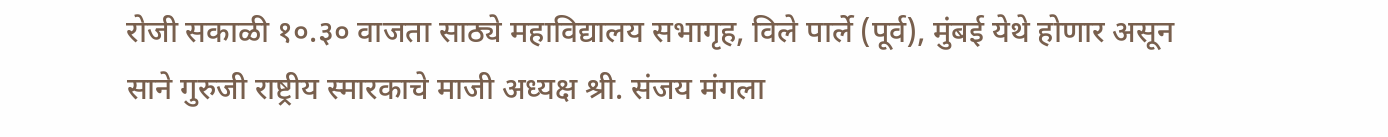रोजी सकाळी १०.३० वाजता साठ्ये महाविद्यालय सभागृह, विले पार्ले (पूर्व), मुंबई येथे होणार असून साने गुरुजी राष्ट्रीय स्मारकाचे माजी अध्यक्ष श्री. संजय मंगला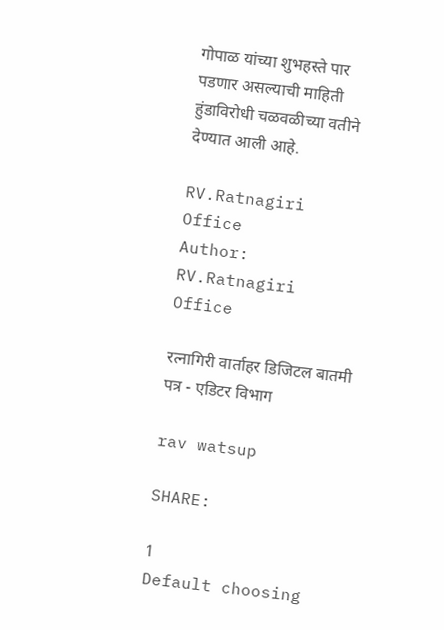गोपाळ यांच्या शुभहस्ते पार पडणार असल्याची माहिती हुंडाविरोधी चळवळीच्या वतीने देण्यात आली आहे.

RV.Ratnagiri Office
Author: RV.Ratnagiri Office

रत्नागिरी वार्ताहर डिजिटल बातमी पत्र - एडिटर विभाग

rav watsup

SHARE:

1
Default choosing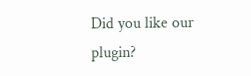Did you like our plugin?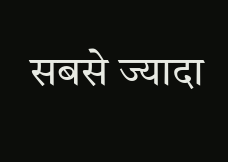सबसे ज्यादा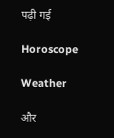पढ़ी गई

Horoscope

Weather

और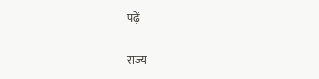पढ़ें

राज्य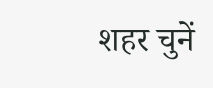शहर चुनें